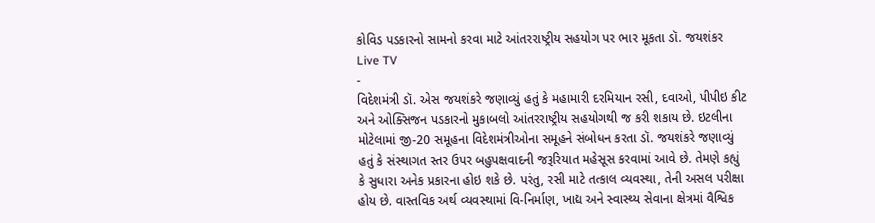કોવિડ પડકારનો સામનો કરવા માટે આંતરરાષ્ટ્રીય સહયોગ પર ભાર મૂકતા ડૉ. જયશંકર
Live TV
-
વિદેશમંત્રી ડૉ. એસ જયશંકરે જણાવ્યું હતું કે મહામારી દરમિયાન રસી, દવાઓ, પીપીઇ કીટ અને ઓક્સિજન પડકારનો મુકાબલો આંતરરાષ્ટ્રીય સહયોગથી જ કરી શકાય છે. ઇટલીના મોટેલામાં જી-20 સમૂહના વિદેશમંત્રીઓના સમૂહને સંબોધન કરતા ડૉ. જયશંકરે જણાવ્યું હતું કે સંસ્થાગત સ્તર ઉપર બહુપક્ષવાદની જરૂરિયાત મહેસૂસ કરવામાં આવે છે. તેમણે કહ્યું કે સુધારા અનેક પ્રકારના હોઇ શકે છે. પરંતુ, રસી માટે તત્કાલ વ્યવસ્થા, તેની અસલ પરીક્ષા હોય છે. વાસ્તવિક અર્થ વ્યવસ્થામાં વિ-નિર્માણ, ખાદ્ય અને સ્વાસ્થ્ય સેવાના ક્ષેત્રમાં વૈશ્વિક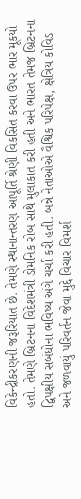વિકેન્દ્રીકરણની જરૂરિયાત છે. તેમણે સ્થાનાન્તરણ આપૂર્તિ શ્રેણી વિકસિત કરવા ઉપર ભાર મૂકયો હતો. તેમણે બ્રિટનના વિદેશમંત્રી ડોમનિક રોબ સાથે મુલાકાત કરી હતી અને ભારત તેમજ બ્રિટનના દ્વિપક્ષીય સબંધોના ભવિષ્ય અંગે ચર્ચા કરી હતી. બન્ને નેતાઓએ વૈશ્વિક પરિપેક્ષ, ક્ષેત્રિય કોવિડ અને જળવાયું પરિવર્તન જેવા મુદ્દે વિચાર વિમર્શ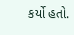કર્યો હતો.